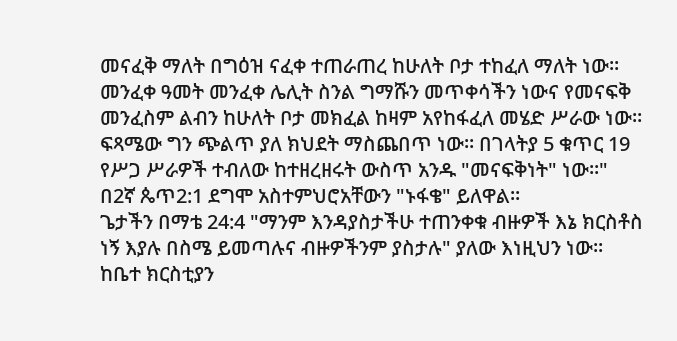መናፈቅ ማለት በግዕዝ ናፈቀ ተጠራጠረ ከሁለት ቦታ ተከፈለ ማለት ነው። መንፈቀ ዓመት መንፈቀ ሌሊት ስንል ግማሹን መጥቀሳችን ነውና የመናፍቅ መንፈስም ልብን ከሁለት ቦታ መክፈል ከዛም አየከፋፈለ መሄድ ሥራው ነው። ፍጻሜው ግን ጭልጥ ያለ ክህደት ማስጨበጥ ነው። በገላትያ 5 ቁጥር 19 የሥጋ ሥራዎች ተብለው ከተዘረዘሩት ውስጥ አንዱ "መናፍቅነት" ነው።" በ2ኛ ጴጥ2:1 ደግሞ አስተምህሮአቸውን "ኑፋቄ" ይለዋል።
ጌታችን በማቴ 24:4 "ማንም እንዳያስታችሁ ተጠንቀቁ ብዙዎች እኔ ክርስቶስ ነኝ እያሉ በስሜ ይመጣሉና ብዙዎችንም ያስታሉ" ያለው እነዚህን ነው። ከቤተ ክርስቲያን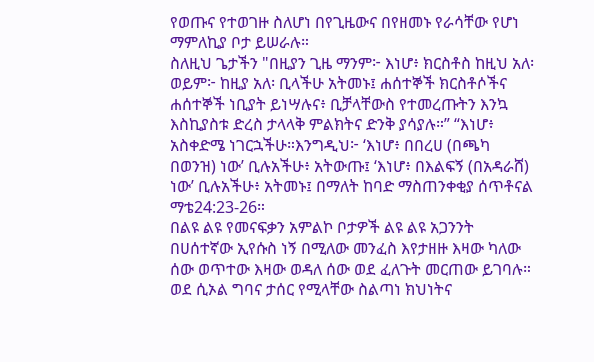የወጡና የተወገዙ ስለሆነ በየጊዜውና በየዘመኑ የራሳቸው የሆነ ማምለኪያ ቦታ ይሠራሉ።
ስለዚህ ጌታችን "በዚያን ጊዜ ማንም፦ እነሆ፥ ክርስቶስ ከዚህ አለ፡ ወይም፦ ከዚያ አለ፡ ቢላችሁ አትመኑ፤ ሐሰተኞች ክርስቶሶችና ሐሰተኞች ነቢያት ይነሣሉና፥ ቢቻላቸውስ የተመረጡትን እንኳ እስኪያስቱ ድረስ ታላላቅ ምልክትና ድንቅ ያሳያሉ።” “እነሆ፥ አስቀድሜ ነገርኋችሁ።እንግዲህ፦ ‘እነሆ፥ በበረሀ (በጫካ በወንዝ) ነው’ ቢሉአችሁ፥ አትውጡ፤ ‘እነሆ፥ በእልፍኝ (በአዳራሸ) ነው’ ቢሉአችሁ፥ አትመኑ፤ በማለት ከባድ ማስጠንቀቂያ ሰጥቶናል ማቴ24:23-26።
በልዩ ልዩ የመናፍቃን አምልኮ ቦታዎች ልዩ ልዩ አጋንንት በሀሰተኛው ኢየሱስ ነኝ በሚለው መንፈስ እየታዘዙ እዛው ካለው ሰው ወጥተው እዛው ወዳለ ሰው ወደ ፈለጉት መርጠው ይገባሉ። ወደ ሲኦል ግባና ታሰር የሚላቸው ስልጣነ ክህነትና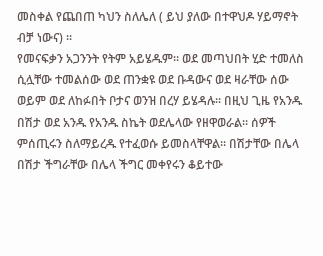መስቀል የጨበጠ ካህን ስለሌለ ( ይህ ያለው በተዋህዶ ሃይማኖት ብቻ ነውና) ።
የመናፍቃን አጋንንት የትም አይሄዱም። ወደ መጣህበት ሂድ ተመለስ ሲሏቸው ተመልሰው ወደ ጠንቋዩ ወደ ቡዳውና ወደ ዛራቸው ሰው ወይም ወደ ለከፉበት ቦታና ወንዝ በረሃ ይሄዳሉ። በዚህ ጊዜ የአንዱ በሽታ ወደ አንዱ የአንዱ ስኬት ወደሌላው የዘዋወራል። ሰዎች ምሰጢሩን ስለማይረዱ የተፈወሱ ይመስላቸዋል። በሽታቸው በሌላ በሽታ ችግራቸው በሌላ ችግር መቀየሩን ቆይተው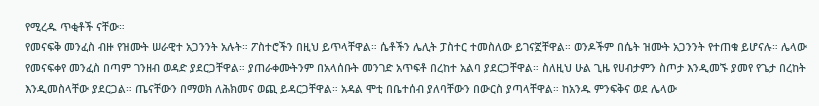የሚረዱ ጥቂቶች ናቸው።
የመናፍቅ መንፈስ ብዙ የዝሙት ሠራዊተ አጋንንት አሉት። ፖስተሮችን በዚህ ይጥላቸዋል። ሴቶችን ሌሊት ፓስተር ተመስለው ይገናኟቸዋል። ወንዶችም በሴት ዝሙት አጋንንት የተጠቁ ይሆናሉ። ሌላው የመናፍቀየ መንፈስ በጣም ገንዘብ ወዳድ ያደርጋቸዋል። ያጠራቀሙትንም በአላሰቡት መንገድ አጥፍቶ በረከተ አልባ ያደርጋቸዋል። ስለዚህ ሁል ጊዜ የሀብታምን ስጦታ እንዲመኙ ያመየ የጌታ በረከት እንዲመስላቸው ያደርጋል። ጤናቸውን በማወክ ለሕክመና ወጪ ይዳርጋቸዋል። አዳል ሞቲ በቤተሰብ ያለባቸውን በውርስ ያጣላቸዋል። ከአንዱ ምንፍቅና ወደ ሌላው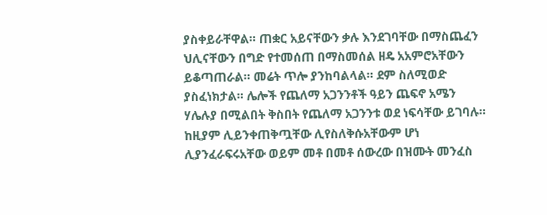ያስቀይራቸዋል። ጠቋር አይናቸውን ቃሉ እንደገባቸው በማስጨፈን ህሊናቸውን በግድ የተመሰጠ በማስመሰል ዘዴ አአምሮአቸውን ይቆጣጠራል። መሬት ጥሎ ያንከባልላል። ደም ስለሚወድ ያስፈነክታል። ሌሎች የጨለማ አጋንንቶች ዓይን ጨፍኖ አሜን ሃሌሉያ በሚልበት ቅስበት የጨለማ አጋንንቱ ወደ ነፍሳቸው ይገባሉ። ከዚያም ሊይንቀጠቅጧቸው ሊየስለቅሱአቸውም ሆነ ሊያንፈራፍሩአቸው ወይም መቶ በመቶ ሰውረው በዝሙት መንፈስ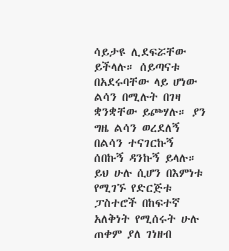ሳይታዩ ሊደፍሯቸው ይችላሉ። ሰይጣናቱ በአደሩባቸው ላይ ሆነው ልሳን በሚሉት በገዛ ቋንቋቸው ይጮሃሉ። ያን ግዜ ልሳን ወረደለኝ በልሳን ተናገርኩኝ ሰበኩኝ ዳንኩኝ ይላሉ። ይህ ሁሉ ሲሆን በእምነቱ የሚገኙ የድርጅቱ ፓስተሮች በከፍተኛ አለቅነት የሚሰሩት ሁሉ ጠቀም ያለ ገነዘብ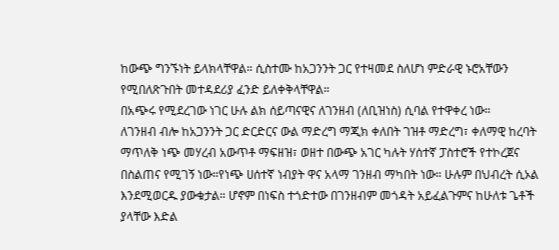ከውጭ ግንኙነት ይላክላቸዋል። ሲስተሙ ከአጋንንት ጋር የተዛመደ ስለሆነ ምድራዊ ኑሮአቸውን የሚበለጽጉበት መተዳደሪያ ፈንድ ይለቀቅላቸዋል።
በአጭሩ የሚደረገው ነገር ሁሉ ልክ ሰይጣናዊና ለገንዘብ (ለቢዝነስ) ሲባል የተዋቀረ ነው።
ለገንዘብ ብሎ ከአጋንንት ጋር ድርድርና ውል ማድረግ ማጂክ ቀለበት ገዝቶ ማድረግ፣ ቀለማዊ ከረባት ማጥለቅ ነጭ መሃረብ አውጥቶ ማፍዘዝ፣ ወዘተ በውጭ አገር ካሉት ሃሰተኛ ፓስተሮች የተኮረጀና በስልጠና የሚገኝ ነው።የነጭ ሀሰተኛ ነብያት ዋና አላማ ገንዘብ ማካበት ነው። ሁሉም በህብረት ሲኦል እንደሚወርዱ ያውቁታል። ሆኖም በነፍስ ተጎድተው በገንዘብም መጎዳት አይፈልጉምና ከሁለቱ ጌቶች ያላቸው እድል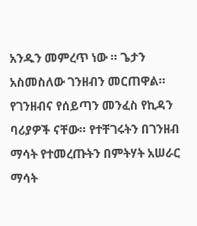አንዱን መምረጥ ነው ። ጌታን አስመስለው ገንዘብን መርጠዋል። የገንዘብና የሰይጣን መንፈስ የኪዳን ባሪያዎች ናቸው። የተቸገሩትን በገንዘብ ማሳት የተመረጡትን በምትሃት አሠራር ማሳት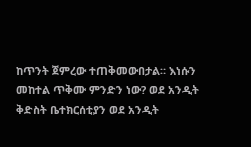ከጥንት ጀምረው ተጠቅመውበታል። እነሱን መከተል ጥቅሙ ምንድን ነው? ወደ አንዲት ቅድስት ቤተክርሰቲያን ወደ አንዲት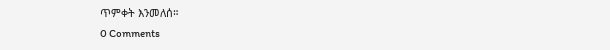ጥምቀት እንመለሰ።
0 Comments